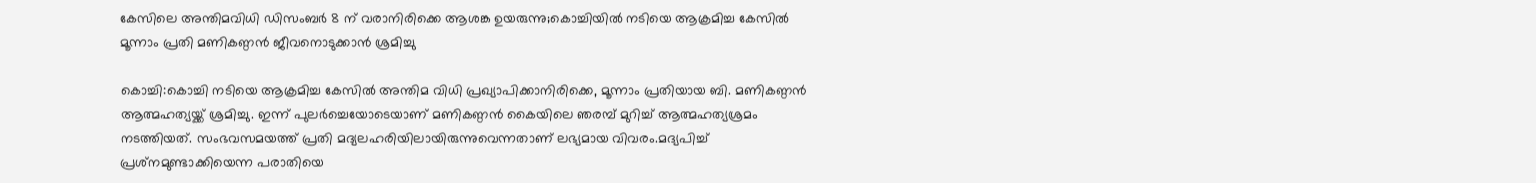കേസിലെ അന്തിമവിധി ഡിസംബർ 8 ന് വരാനിരിക്കെ ആശങ്ക ഉയരുന്നു;കൊച്ചിയിൽ നടിയെ ആക്രമിച്ച കേസിൽ മൂന്നാം പ്രതി മണികണ്ഠൻ ജീവനൊടുക്കാൻ ശ്രമിച്ചു

കൊച്ചി:കൊച്ചി നടിയെ ആക്രമിച്ച കേസിൽ അന്തിമ വിധി പ്രഖ്യാപിക്കാനിരിക്കെ, മൂന്നാം പ്രതിയായ ബി. മണികണ്ഠൻ ആത്മഹത്യയ്ക്ക് ശ്രമിച്ചു. ഇന്ന് പുലർച്ചെയോടെയാണ് മണികണ്ഠൻ കൈയിലെ ഞരമ്പ് മുറിച്ച് ആത്മഹത്യശ്രമം നടത്തിയത്. സംഭവസമയത്ത് പ്രതി മദ്യലഹരിയിലായിരുന്നുവെന്നതാണ് ലഭ്യമായ വിവരം.മദ്യപിച്ച് പ്രശ്‌നമുണ്ടാക്കിയെന്ന പരാതിയെ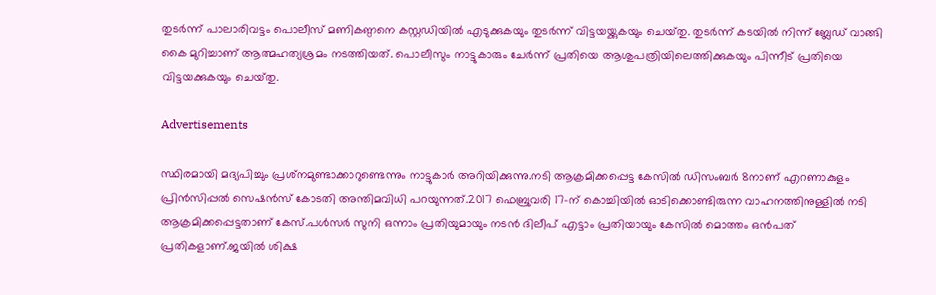തുടർന്ന് പാലാരിവട്ടം പൊലീസ് മണികണ്ഠനെ കസ്റ്റഡിയിൽ എടുക്കുകയും തുടർന്ന് വിട്ടയയ്ക്കുകയും ചെയ്‌തു. തുടർന്ന് കടയിൽ നിന്ന് ബ്ലേഡ് വാങ്ങി കൈ മുറിച്ചാണ് ആത്മഹത്യശ്രമം നടത്തിയത്. പൊലീസും നാട്ടുകാരും ചേര്‍ന്ന് പ്രതിയെ ആശുപത്രിയിലെത്തിക്കുകയും പിന്നീട് പ്രതിയെ വിട്ടയക്കുകയും ചെയ്‌തു.

Advertisements

സ്ഥിരമായി മദ്യപിച്ചും പ്രശ്‌നമുണ്ടാക്കാറുണ്ടെന്നും നാട്ടുകാർ അറിയിക്കുന്നു.നടി ആക്രമിക്കപ്പെട്ട കേസിൽ ഡിസംബർ 8നാണ് എറണാകുളം പ്രിൻസിപ്പൽ സെഷൻസ് കോടതി അന്തിമവിധി പറയുന്നത്.2017 ഫെബ്രുവരി 17-ന് കൊച്ചിയിൽ ഓടിക്കൊണ്ടിരുന്ന വാഹനത്തിനുള്ളിൽ നടി ആക്രമിക്കപ്പെട്ടതാണ് കേസ്.പൾസർ സുനി ഒന്നാം പ്രതിയുമായും നടൻ ദിലീപ് എട്ടാം പ്രതിയായും കേസിൽ മൊത്തം ഒൻപത് പ്രതികളാണ്.ജയിൽ ശിക്ഷ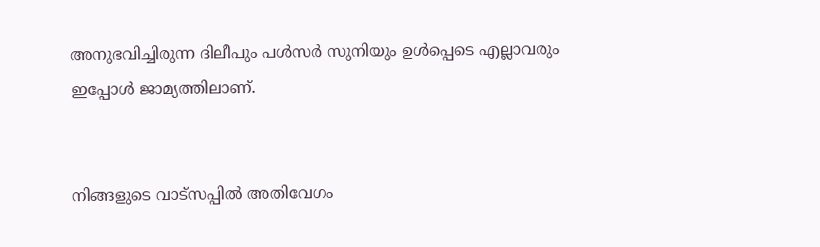അനുഭവിച്ചിരുന്ന ദിലീപും പൾസർ സുനിയും ഉൾപ്പെടെ എല്ലാവരും ഇപ്പോൾ ജാമ്യത്തിലാണ്.


നിങ്ങളുടെ വാട്സപ്പിൽ അതിവേഗം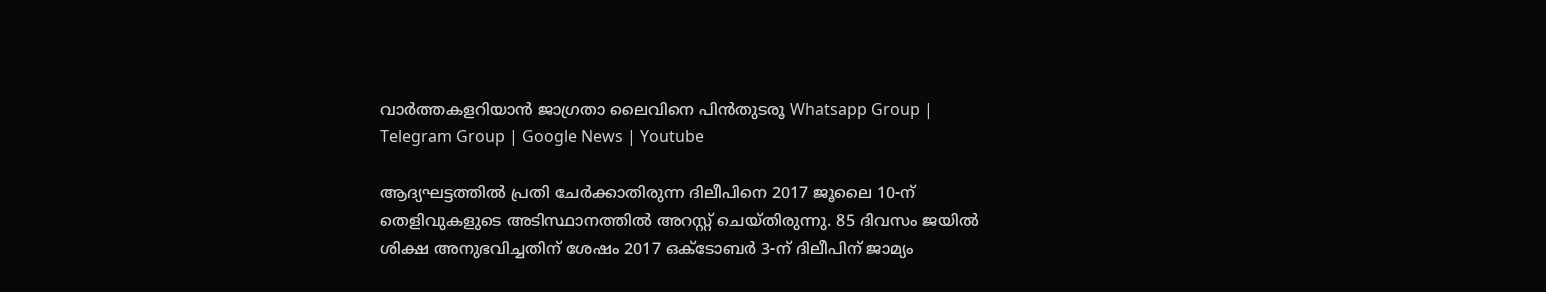വാർത്തകളറിയാൻ ജാഗ്രതാ ലൈവിനെ പിൻതുടരൂ Whatsapp Group | Telegram Group | Google News | Youtube

ആദ്യഘട്ടത്തിൽ പ്രതി ചേർക്കാതിരുന്ന ദിലീപിനെ 2017 ജൂലൈ 10-ന് തെളിവുകളുടെ അടിസ്ഥാനത്തിൽ അറസ്റ്റ് ചെയ്തിരുന്നു. 85 ദിവസം ജയിൽ ശിക്ഷ അനുഭവിച്ചതിന് ശേഷം 2017 ഒക്ടോബർ 3-ന് ദിലീപിന് ജാമ്യം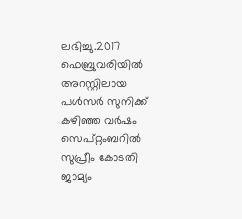ലഭിച്ചു.2017 ഫെബ്രുവരിയിൽ അറസ്റ്റിലായ പൾസർ സുനിക്ക് കഴിഞ്ഞ വർഷം സെപ്റ്റംബറിൽ സുപ്രീം കോടതി ജാമ്യം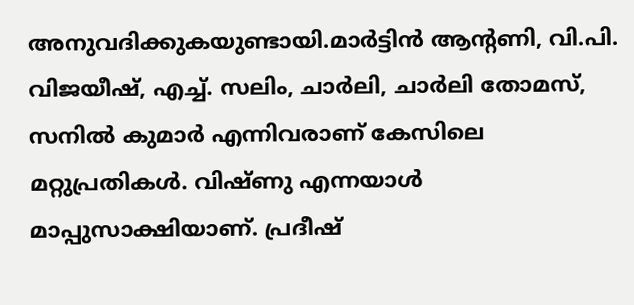അനുവദിക്കുകയുണ്ടായി.മാർട്ടിൻ ആന്റണി, വി.പി. വിജയീഷ്, എച്ച്. സലിം, ചാർലി, ചാർലി തോമസ്, സനിൽ കുമാർ എന്നിവരാണ് കേസിലെ മറ്റുപ്രതികൾ. വിഷ്ണു എന്നയാൾ മാപ്പുസാക്ഷിയാണ്. പ്രദീഷ്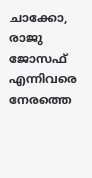ചാക്കോ, രാജു ജോസഫ് എന്നിവരെ നേരത്തെ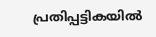പ്രതിപ്പട്ടികയിൽ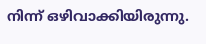നിന്ന് ഒഴിവാക്കിയിരുന്നു.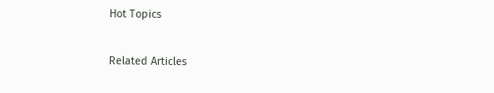Hot Topics

Related Articles